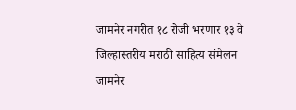जामनेर नगरीत १८ रोजी भरणार १३ वे जिल्हास्तरीय मराठी साहित्य संमेलन
जामनेर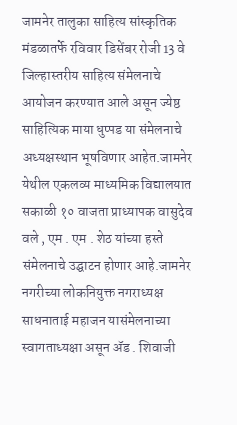जामनेर तालुका साहित्य सांस्कृतिक मंडळातर्फे रविवार डिसेंबर रोजी 13 वे जिल्हास्तरीय साहित्य संमेलनाचे आयोजन करण्यात आले असून ज्येष्ठ साहित्यिक माया धुप्पड या संमेलनाचे अध्यक्षस्थान भूषविणार आहेत.जामनेर येथील एकलव्य माध्यमिक विद्यालयात सकाळी १० वाजता प्राध्यापक वासुदेव वले , एम . एम . शेठ यांच्या हस्ते संमेलनाचे उद्घाटन होणार आहे.जामनेर नगरीच्या लोकनियुक्त नगराध्यक्ष साधनाताई महाजन यासंमेलनाच्या स्वागताध्यक्षा असून ॲड . शिवाजी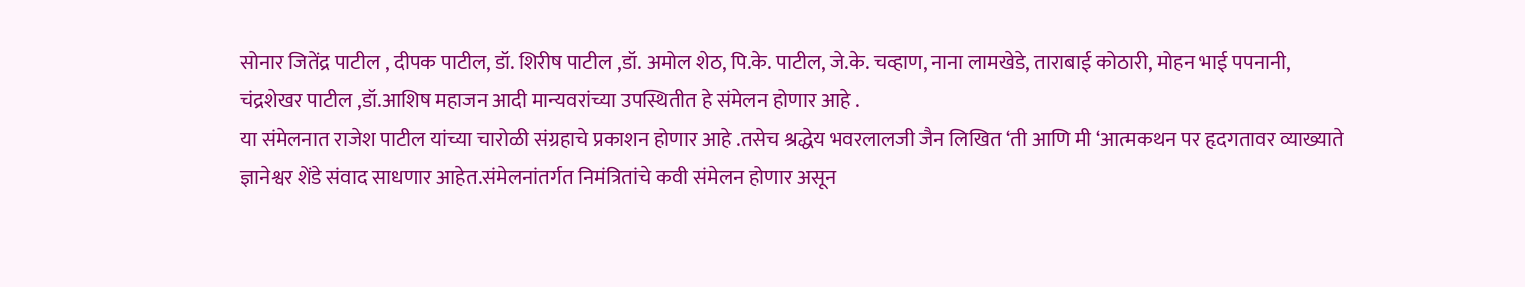सोनार जितेंद्र पाटील , दीपक पाटील, डॉ. शिरीष पाटील ,डॉ. अमोल शेठ, पि.के. पाटील, जे.के. चव्हाण, नाना लामखेडे, ताराबाई कोठारी, मोहन भाई पपनानी, चंद्रशेखर पाटील ,डॉ.आशिष महाजन आदी मान्यवरांच्या उपस्थितीत हे संमेलन होणार आहे .
या संमेलनात राजेश पाटील यांच्या चारोळी संग्रहाचे प्रकाशन होणार आहे .तसेच श्रद्धेय भवरलालजी जैन लिखित ‘ती आणि मी ‘आत्मकथन पर हृदगतावर व्याख्याते ज्ञानेश्वर शेंडे संवाद साधणार आहेत.संमेलनांतर्गत निमंत्रितांचे कवी संमेलन होणार असून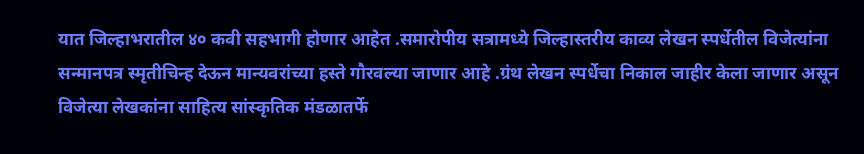यात जिल्हाभरातील ४० कवी सहभागी होणार आहेत .समारोपीय सत्रामध्ये जिल्हास्तरीय काव्य लेखन स्पर्धेतील विजेत्यांना सन्मानपत्र स्मृतीचिन्ह देऊन मान्यवरांच्या हस्ते गौरवल्या जाणार आहे .ग्रंथ लेखन स्पर्धेचा निकाल जाहीर केला जाणार असून विजेत्या लेखकांना साहित्य सांस्कृतिक मंडळातर्फे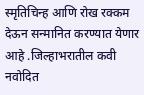स्मृतिचिन्ह आणि रोख रक्कम देऊन सन्मानित करण्यात येणार आहे .जिल्हाभरातील कवी नवोदित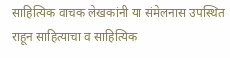साहित्यिक वाचक लेखकांनी या संमेलनास उपस्थित राहून साहित्याचा व साहित्यिक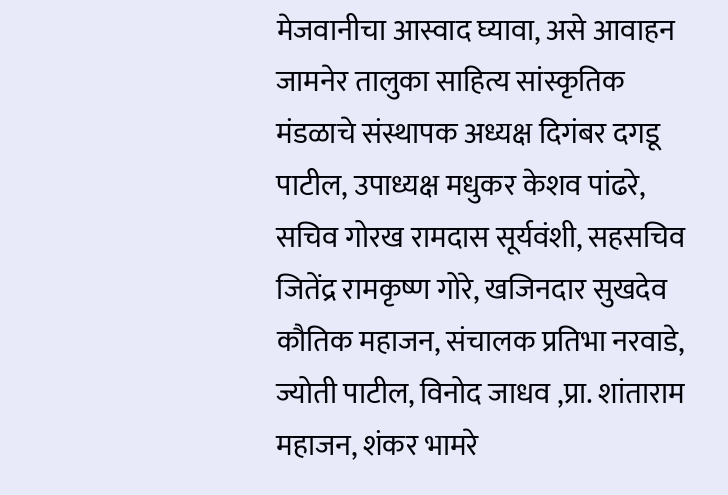मेजवानीचा आस्वाद घ्यावा, असे आवाहन जामनेर तालुका साहित्य सांस्कृतिक मंडळाचे संस्थापक अध्यक्ष दिगंबर दगडू पाटील, उपाध्यक्ष मधुकर केशव पांढरे, सचिव गोरख रामदास सूर्यवंशी, सहसचिव जितेंद्र रामकृष्ण गोरे, खजिनदार सुखदेव कौतिक महाजन, संचालक प्रतिभा नरवाडे, ज्योती पाटील, विनोद जाधव ,प्रा. शांताराम महाजन, शंकर भामरे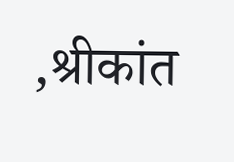,श्रीकांत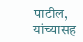पाटील, यांच्यासह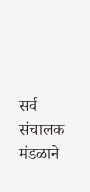सर्व संचालक मंडळाने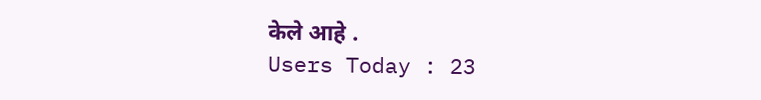केले आहे .
Users Today : 23